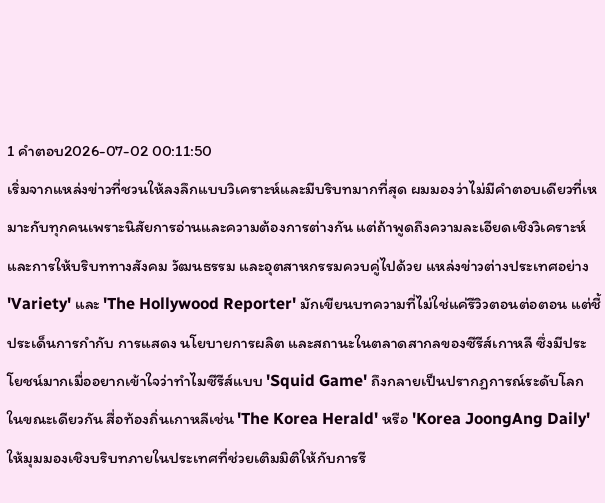1 คำตอบ2026-07-02 00:11:50
เริ่มจากแหล่งข่าวที่ชวนให้ลงลึกแบบวิเคราะห์และมีบริบทมากที่สุด ผมมองว่าไม่มีคำตอบเดียวที่เหมาะกับทุกคนเพราะนิสัยการอ่านและความต้องการต่างกัน แต่ถ้าพูดถึงความละเอียดเชิงวิเคราะห์และการให้บริบททางสังคม วัฒนธรรม และอุตสาหกรรมควบคู่ไปด้วย แหล่งข่าวต่างประเทศอย่าง 'Variety' และ 'The Hollywood Reporter' มักเขียนบทความที่ไม่ใช่แค่รีวิวตอนต่อตอน แต่ชี้ประเด็นการกำกับ การแสดง นโยบายการผลิต และสถานะในตลาดสากลของซีรีส์เกาหลี ซึ่งมีประโยชน์มากเมื่ออยากเข้าใจว่าทำไมซีรีส์แบบ 'Squid Game' ถึงกลายเป็นปรากฏการณ์ระดับโลก ในขณะเดียวกัน สื่อท้องถิ่นเกาหลีเช่น 'The Korea Herald' หรือ 'Korea JoongAng Daily' ให้มุมมองเชิงบริบทภายในประเทศที่ช่วยเติมมิติให้กับการรี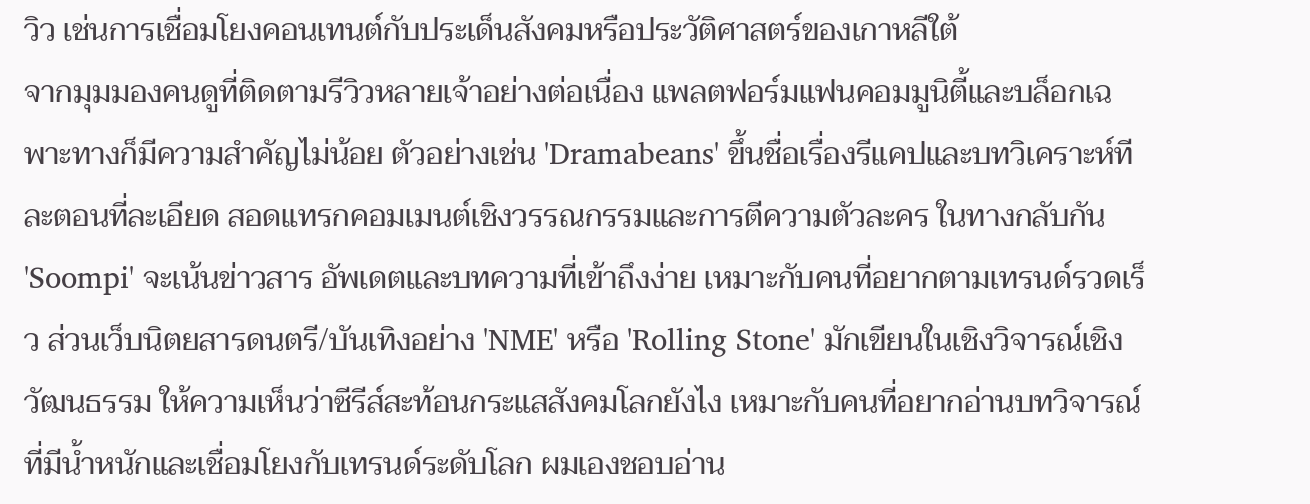วิว เช่นการเชื่อมโยงคอนเทนต์กับประเด็นสังคมหรือประวัติศาสตร์ของเกาหลีใต้
จากมุมมองคนดูที่ติดตามรีวิวหลายเจ้าอย่างต่อเนื่อง แพลตฟอร์มแฟนคอมมูนิตี้และบล็อกเฉพาะทางก็มีความสำคัญไม่น้อย ตัวอย่างเช่น 'Dramabeans' ขึ้นชื่อเรื่องรีแคปและบทวิเคราะห์ทีละตอนที่ละเอียด สอดแทรกคอมเมนต์เชิงวรรณกรรมและการตีความตัวละคร ในทางกลับกัน 'Soompi' จะเน้นข่าวสาร อัพเดตและบทความที่เข้าถึงง่าย เหมาะกับคนที่อยากตามเทรนด์รวดเร็ว ส่วนเว็บนิตยสารดนตรี/บันเทิงอย่าง 'NME' หรือ 'Rolling Stone' มักเขียนในเชิงวิจารณ์เชิงวัฒนธรรม ให้ความเห็นว่าซีรีส์สะท้อนกระแสสังคมโลกยังไง เหมาะกับคนที่อยากอ่านบทวิจารณ์ที่มีน้ำหนักและเชื่อมโยงกับเทรนด์ระดับโลก ผมเองชอบอ่าน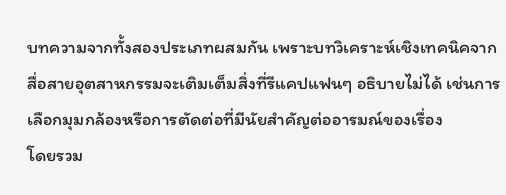บทความจากทั้งสองประเภทผสมกัน เพราะบทวิเคราะห์เชิงเทคนิคจากสื่อสายอุตสาหกรรมจะเติมเต็มสิ่งที่รีแคปแฟนๆ อธิบายไม่ได้ เช่นการเลือกมุมกล้องหรือการตัดต่อที่มีนัยสำคัญต่ออารมณ์ของเรื่อง
โดยรวม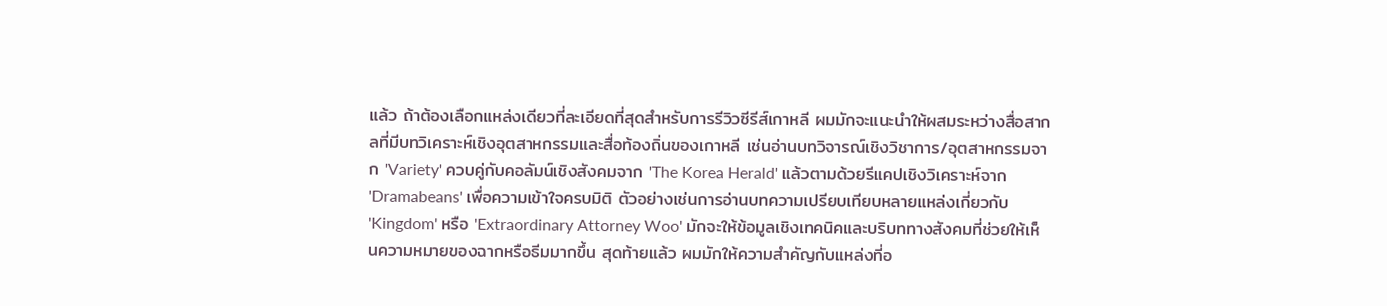แล้ว ถ้าต้องเลือกแหล่งเดียวที่ละเอียดที่สุดสำหรับการรีวิวซีรีส์เกาหลี ผมมักจะแนะนำให้ผสมระหว่างสื่อสากลที่มีบทวิเคราะห์เชิงอุตสาหกรรมและสื่อท้องถิ่นของเกาหลี เช่นอ่านบทวิจารณ์เชิงวิชาการ/อุตสาหกรรมจาก 'Variety' ควบคู่กับคอลัมน์เชิงสังคมจาก 'The Korea Herald' แล้วตามด้วยรีแคปเชิงวิเคราะห์จาก 'Dramabeans' เพื่อความเข้าใจครบมิติ ตัวอย่างเช่นการอ่านบทความเปรียบเทียบหลายแหล่งเกี่ยวกับ 'Kingdom' หรือ 'Extraordinary Attorney Woo' มักจะให้ข้อมูลเชิงเทคนิคและบริบททางสังคมที่ช่วยให้เห็นความหมายของฉากหรือธีมมากขึ้น สุดท้ายแล้ว ผมมักให้ความสำคัญกับแหล่งที่อ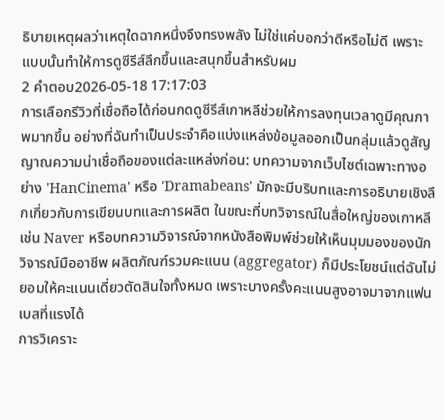ธิบายเหตุผลว่าเหตุใดฉากหนึ่งจึงทรงพลัง ไม่ใช่แค่บอกว่าดีหรือไม่ดี เพราะแบบนั้นทำให้การดูซีรีส์ลึกขึ้นและสนุกขึ้นสำหรับผม
2 คำตอบ2026-05-18 17:17:03
การเลือกรีวิวที่เชื่อถือได้ก่อนกดดูซีรีส์เกาหลีช่วยให้การลงทุนเวลาดูมีคุณภาพมากขึ้น อย่างที่ฉันทำเป็นประจำคือแบ่งแหล่งข้อมูลออกเป็นกลุ่มแล้วดูสัญญาณความน่าเชื่อถือของแต่ละแหล่งก่อน: บทความจากเว็บไซต์เฉพาะทางอย่าง 'HanCinema' หรือ 'Dramabeans' มักจะมีบริบทและการอธิบายเชิงลึกเกี่ยวกับการเขียนบทและการผลิต ในขณะที่บทวิจารณ์ในสื่อใหญ่ของเกาหลีเช่น Naver หรือบทความวิจารณ์จากหนังสือพิมพ์ช่วยให้เห็นมุมมองของนักวิจารณ์มืออาชีพ ผลิตภัณฑ์รวมคะแนน (aggregator) ก็มีประโยชน์แต่ฉันไม่ยอมให้คะแนนเดี่ยวตัดสินใจทั้งหมด เพราะบางครั้งคะแนนสูงอาจมาจากแฟนเบสที่แรงได้
การวิเคราะ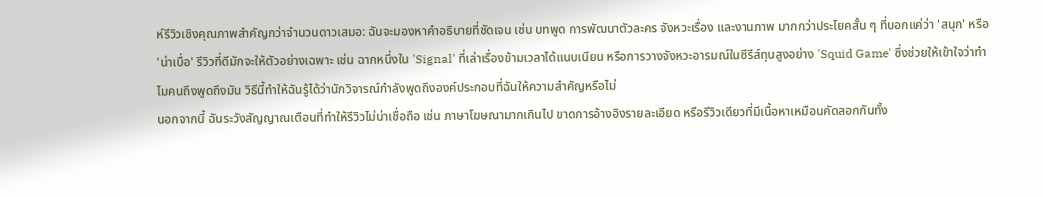ห์รีวิวเชิงคุณภาพสำคัญกว่าจำนวนดาวเสมอ: ฉันจะมองหาคำอธิบายที่ชัดเจน เช่น บทพูด การพัฒนาตัวละคร จังหวะเรื่อง และงานภาพ มากกว่าประโยคสั้น ๆ ที่บอกแค่ว่า 'สนุก' หรือ 'น่าเบื่อ' รีวิวที่ดีมักจะให้ตัวอย่างเฉพาะ เช่น ฉากหนึ่งใน 'Signal' ที่เล่าเรื่องข้ามเวลาได้แนบเนียน หรือการวางจังหวะอารมณ์ในซีรีส์ทุนสูงอย่าง 'Squid Game' ซึ่งช่วยให้เข้าใจว่าทำไมคนถึงพูดถึงมัน วิธีนี้ทำให้ฉันรู้ได้ว่านักวิจารณ์กำลังพูดถึงองค์ประกอบที่ฉันให้ความสำคัญหรือไม่
นอกจากนี้ ฉันระวังสัญญาณเตือนที่ทำให้รีวิวไม่น่าเชื่อถือ เช่น ภาษาโฆษณามากเกินไป ขาดการอ้างอิงรายละเอียด หรือรีวิวเดียวที่มีเนื้อหาเหมือนคัดลอกกันทั้ง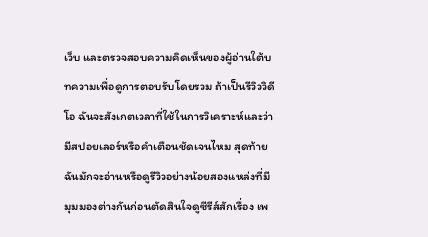เว็บ และตรวจสอบความคิดเห็นของผู้อ่านใต้บทความเพื่อดูการตอบรับโดยรวม ถ้าเป็นรีวิววิดีโอ ฉันจะสังเกตเวลาที่ใช้ในการวิเคราะห์และว่ามีสปอยเลอร์หรือคำเตือนชัดเจนไหม สุดท้ายฉันมักจะอ่านหรือดูรีวิวอย่างน้อยสองแหล่งที่มีมุมมองต่างกันก่อนตัดสินใจดูซีรีส์สักเรื่อง เพ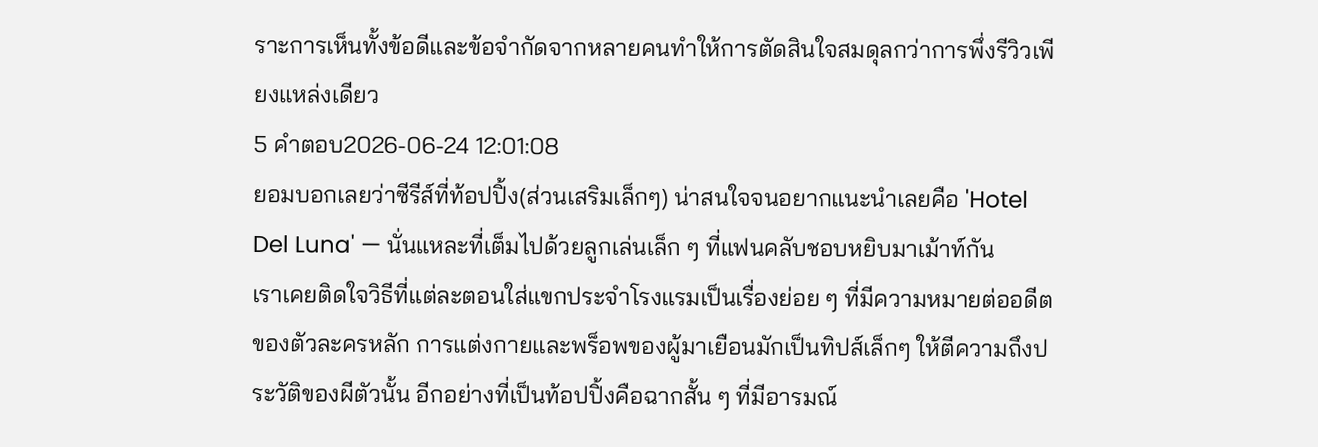ราะการเห็นทั้งข้อดีและข้อจำกัดจากหลายคนทำให้การตัดสินใจสมดุลกว่าการพึ่งรีวิวเพียงแหล่งเดียว
5 คำตอบ2026-06-24 12:01:08
ยอมบอกเลยว่าซีรีส์ที่ท้อปปิ้ง(ส่วนเสริมเล็กๆ) น่าสนใจจนอยากแนะนำเลยคือ 'Hotel Del Luna' — นั่นแหละที่เต็มไปด้วยลูกเล่นเล็ก ๆ ที่แฟนคลับชอบหยิบมาเม้าท์กัน
เราเคยติดใจวิธีที่แต่ละตอนใส่แขกประจำโรงแรมเป็นเรื่องย่อย ๆ ที่มีความหมายต่ออดีตของตัวละครหลัก การแต่งกายและพร็อพของผู้มาเยือนมักเป็นทิปส์เล็กๆ ให้ตีความถึงประวัติของผีตัวนั้น อีกอย่างที่เป็นท้อปปิ้งคือฉากสั้น ๆ ที่มีอารมณ์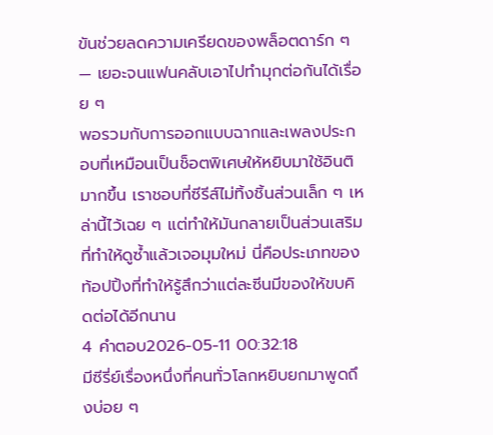ขันช่วยลดความเครียดของพล็อตดาร์ก ๆ — เยอะจนแฟนคลับเอาไปทำมุกต่อกันได้เรื่อย ๆ
พอรวมกับการออกแบบฉากและเพลงประกอบที่เหมือนเป็นช็อตพิเศษให้หยิบมาใช้อินติมากขึ้น เราชอบที่ซีรีส์ไม่ทิ้งชิ้นส่วนเล็ก ๆ เหล่านี้ไว้เฉย ๆ แต่ทำให้มันกลายเป็นส่วนเสริมที่ทำให้ดูซ้ำแล้วเจอมุมใหม่ นี่คือประเภทของท้อปปิ้งที่ทำให้รู้สึกว่าแต่ละซีนมีของให้ขบคิดต่อได้อีกนาน
4 คำตอบ2026-05-11 00:32:18
มีซีรี่ย์เรื่องหนึ่งที่คนทั่วโลกหยิบยกมาพูดถึงบ่อย ๆ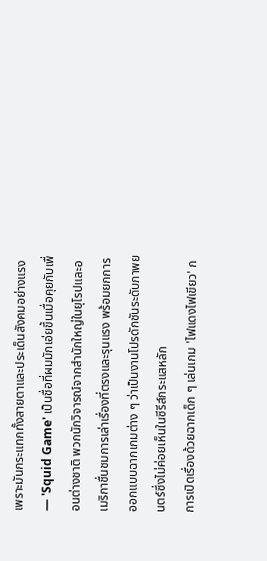เพราะมันกระแทกทั้งสายตาและประเด็นสังคมอย่างแรง — 'Squid Game' เป็นชื่อที่ผมมักเอ่ยขึ้นเมื่อคุยกับเพื่อนต่างชาติ พวกนักวิจารณ์จากสำนักใหญ่ในยุโรปและอเมริกาชื่นชมการเล่าเรื่องที่ตรงและรุนแรง พร้อมยกการออกแบบฉากเกมต่าง ๆ ว่าเป็นงานโปรดักชันระดับภาพยนตร์ซึ่งไม่ค่อยเห็นในซีรีส์กระแสหลัก
การเปิดเรื่องด้วยฉากเด็ก ๆ เล่นเกม 'ไฟแดงไฟเขียว' ก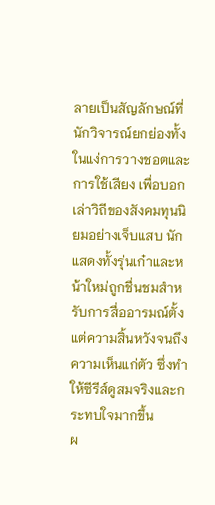ลายเป็นสัญลักษณ์ที่นักวิจารณ์ยกย่องทั้งในแง่การวางชอตและการใช้เสียง เพื่อบอกเล่าวิถีของสังคมทุนนิยมอย่างเจ็บแสบ นักแสดงทั้งรุ่นเก๋าและหน้าใหม่ถูกชื่นชมสำหรับการสื่ออารมณ์ตั้งแต่ความสิ้นหวังจนถึงความเห็นแก่ตัว ซึ่งทำให้ซีรีส์ดูสมจริงและกระทบใจมากขึ้น
ผ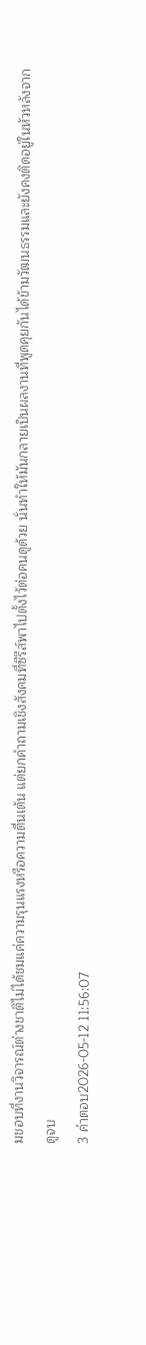มชอบที่งานวิจารณ์ต่างชาติไม่ได้ชมแค่ความรุนแรงหรือความตื่นเต้น แต่ยกคำถามเชิงสังคมที่ซีรีส์พาไปตั้งไว้ต่อคนดูด้วย นั่นทำให้มันกลายเป็นผลงานที่พูดคุยกันได้ข้ามวัฒนธรรมและยังคงติดอยู่ในหัวหลังจากดูจบ
3 คำตอบ2026-05-12 11:56:07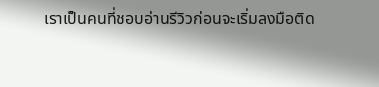เราเป็นคนที่ชอบอ่านรีวิวก่อนจะเริ่มลงมือติด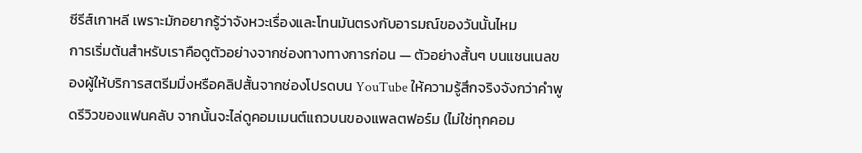ซีรีส์เกาหลี เพราะมักอยากรู้ว่าจังหวะเรื่องและโทนมันตรงกับอารมณ์ของวันนั้นไหม
การเริ่มต้นสำหรับเราคือดูตัวอย่างจากช่องทางทางการก่อน — ตัวอย่างสั้นๆ บนแชนเนลของผู้ให้บริการสตรีมมิ่งหรือคลิปสั้นจากช่องโปรดบน YouTube ให้ความรู้สึกจริงจังกว่าคำพูดรีวิวของแฟนคลับ จากนั้นจะไล่ดูคอมเมนต์แถวบนของแพลตฟอร์ม (ไม่ใช่ทุกคอม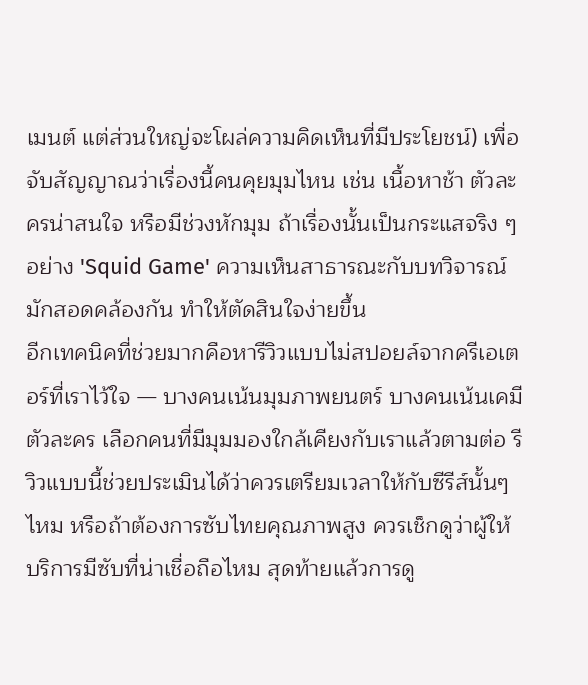เมนต์ แต่ส่วนใหญ่จะโผล่ความคิดเห็นที่มีประโยชน์) เพื่อจับสัญญาณว่าเรื่องนี้คนคุยมุมไหน เช่น เนื้อหาช้า ตัวละครน่าสนใจ หรือมีช่วงหักมุม ถ้าเรื่องนั้นเป็นกระแสจริง ๆ อย่าง 'Squid Game' ความเห็นสาธารณะกับบทวิจารณ์มักสอดคล้องกัน ทำให้ตัดสินใจง่ายขึ้น
อีกเทคนิคที่ช่วยมากคือหารีวิวแบบไม่สปอยล์จากครีเอเตอร์ที่เราไว้ใจ — บางคนเน้นมุมภาพยนตร์ บางคนเน้นเคมีตัวละคร เลือกคนที่มีมุมมองใกล้เคียงกับเราแล้วตามต่อ รีวิวแบบนี้ช่วยประเมินได้ว่าควรเตรียมเวลาให้กับซีรีส์นั้นๆ ไหม หรือถ้าต้องการซับไทยคุณภาพสูง ควรเช็กดูว่าผู้ให้บริการมีซับที่น่าเชื่อถือไหม สุดท้ายแล้วการดู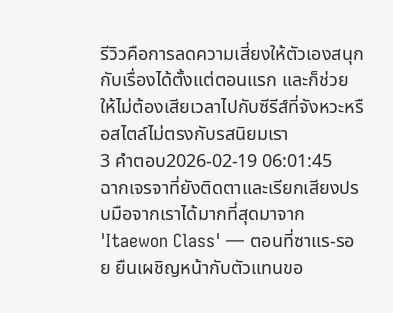รีวิวคือการลดความเสี่ยงให้ตัวเองสนุกกับเรื่องได้ตั้งแต่ตอนแรก และก็ช่วยให้ไม่ต้องเสียเวลาไปกับซีรีส์ที่จังหวะหรือสไตล์ไม่ตรงกับรสนิยมเรา
3 คำตอบ2026-02-19 06:01:45
ฉากเจรจาที่ยังติดตาและเรียกเสียงปรบมือจากเราได้มากที่สุดมาจาก 'Itaewon Class' — ตอนที่ซาแร-รอย ยืนเผชิญหน้ากับตัวแทนขอ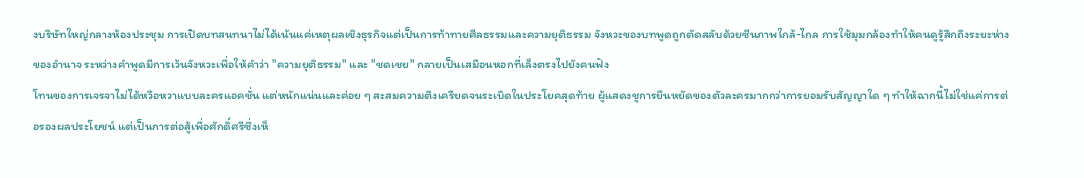งบริษัทใหญ่กลางห้องประชุม การเปิดบทสนทนาไม่ได้เน้นแค่เหตุผลเชิงธุรกิจแต่เป็นการท้าทายศีลธรรมและความยุติธรรม จังหวะของบทพูดถูกตัดสลับด้วยซีนภาพใกล้-ไกล การใช้มุมกล้องทำให้คนดูรู้สึกถึงระยะห่างของอำนาจ ระหว่างคำพูดมีการเว้นจังหวะเพื่อให้คำว่า "ความยุติธรรม" และ "ชดเชย" กลายเป็นเสมือนหอกที่เล็งตรงไปยังคนฟัง
โทนของการเจรจาไม่ได้หวือหวาแบบละครแอคชั่น แต่หนักแน่นและค่อย ๆ สะสมความตึงเครียดจนระเบิดในประโยคสุดท้าย ผู้แสดงชูการยืนหยัดของตัวละครมากกว่าการยอมรับสัญญาใด ๆ ทำให้ฉากนี้ไม่ใช่แค่การต่อรองผลประโยชน์ แต่เป็นการต่อสู้เพื่อศักดิ์ศรีซึ่งเห็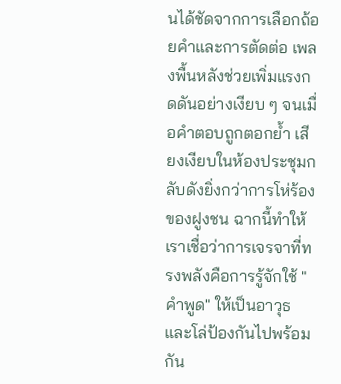นได้ชัดจากการเลือกถ้อยคำและการตัดต่อ เพลงพื้นหลังช่วยเพิ่มแรงกดดันอย่างเงียบ ๆ จนเมื่อคำตอบถูกตอกย้ำ เสียงเงียบในห้องประชุมกลับดังยิ่งกว่าการโห่ร้องของฝูงชน ฉากนี้ทำให้เราเชื่อว่าการเจรจาที่ทรงพลังคือการรู้จักใช้ "คำพูด" ให้เป็นอาวุธและโล่ป้องกันไปพร้อมกัน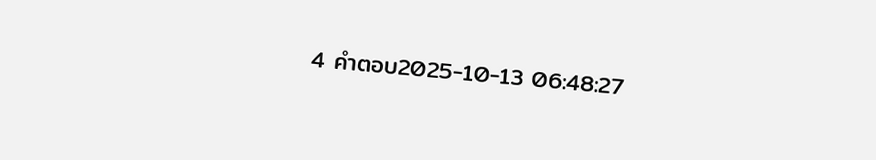4 คำตอบ2025-10-13 06:48:27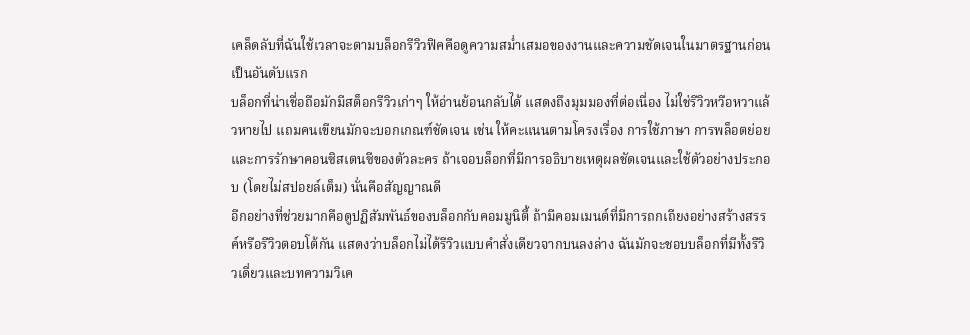เคล็ดลับที่ฉันใช้เวลาจะตามบล็อกรีวิวฟิคคือดูความสม่ำเสมอของงานและความชัดเจนในมาตรฐานก่อนเป็นอันดับแรก
บล็อกที่น่าเชื่อถือมักมีสต็อกรีวิวเก่าๆ ให้อ่านย้อนกลับได้ แสดงถึงมุมมองที่ต่อเนื่อง ไม่ใช่รีวิวหวือหวาแล้วหายไป แถมคนเขียนมักจะบอกเกณฑ์ชัดเจน เช่น ให้คะแนนตามโครงเรื่อง การใช้ภาษา การพล็อตย่อย และการรักษาคอนซิสเตนซีของตัวละคร ถ้าเจอบล็อกที่มีการอธิบายเหตุผลชัดเจนและใช้ตัวอย่างประกอบ (โดยไม่สปอยล์เต็ม) นั่นคือสัญญาณดี
อีกอย่างที่ช่วยมากคือดูปฏิสัมพันธ์ของบล็อกกับคอมมูนิตี้ ถ้ามีคอมเมนต์ที่มีการถกเถียงอย่างสร้างสรรค์หรือรีวิวตอบโต้กัน แสดงว่าบล็อกไม่ได้รีวิวแบบคำสั่งเดียวจากบนลงล่าง ฉันมักจะชอบบล็อกที่มีทั้งรีวิวเดี่ยวและบทความวิเค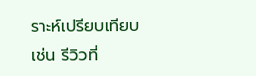ราะห์เปรียบเทียบ เช่น รีวิวที่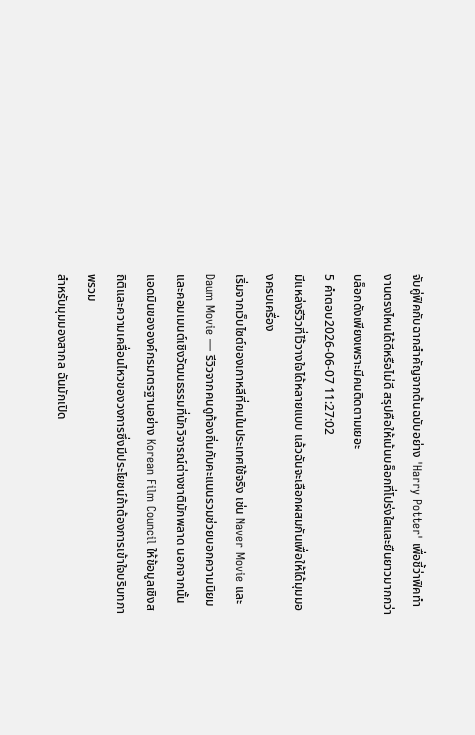จับคู่ฟิคกับฉากสำคัญจากต้นฉบับอย่าง 'Harry Potter' เพื่อชี้ว่าฟิคทำงานตรงไหนได้ดีหรือไม่ดี สรุปคือให้เน้นบล็อกที่โปร่งใสและยืนยาวมากกว่าบล็อกดังเพียงเพราะมีคนติดตามเยอะ
5 คำตอบ2026-06-07 11:27:02
มีแหล่งรีวิวที่ไว้วางใจได้หลายแบบ แล้วฉันจะเลือกผสมกันเพื่อให้ได้มุมมองครบเครื่อง
เริ่มจากเว็บไซต์ของเกาหลีที่คนในประเทศใช้จริง เช่น Naver Movie และ Daum Movie — รีวิวจากคนดูท้องถิ่นกับคะแนนรวมช่วยบอกความนิยมและคอมเมนต์เชิงวัฒนธรรมที่นักวิจารณ์ต่างชาติมักพลาด นอกจากนั้นแอดมินขององค์กรมาตรฐานอย่าง Korean Film Council ให้ข้อมูลเชิงสถิติและความเคลื่อนไหวของวงการซึ่งมีประโยชน์ถ้าต้องการเข้าใจบริบทภาพรวม
สำหรับมุมมองสากล ฉันมักเปิด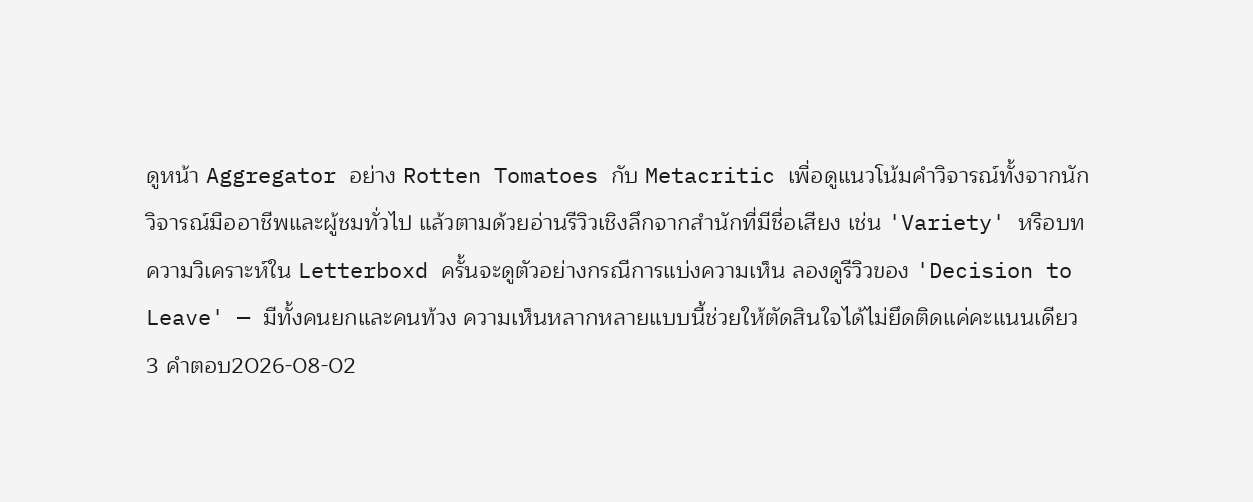ดูหน้า Aggregator อย่าง Rotten Tomatoes กับ Metacritic เพื่อดูแนวโน้มคำวิจารณ์ทั้งจากนักวิจารณ์มืออาชีพและผู้ชมทั่วไป แล้วตามด้วยอ่านรีวิวเชิงลึกจากสำนักที่มีชื่อเสียง เช่น 'Variety' หรือบทความวิเคราะห์ใน Letterboxd ครั้นจะดูตัวอย่างกรณีการแบ่งความเห็น ลองดูรีวิวของ 'Decision to Leave' — มีทั้งคนยกและคนท้วง ความเห็นหลากหลายแบบนี้ช่วยให้ตัดสินใจได้ไม่ยึดติดแค่คะแนนเดียว
3 คำตอบ2026-08-02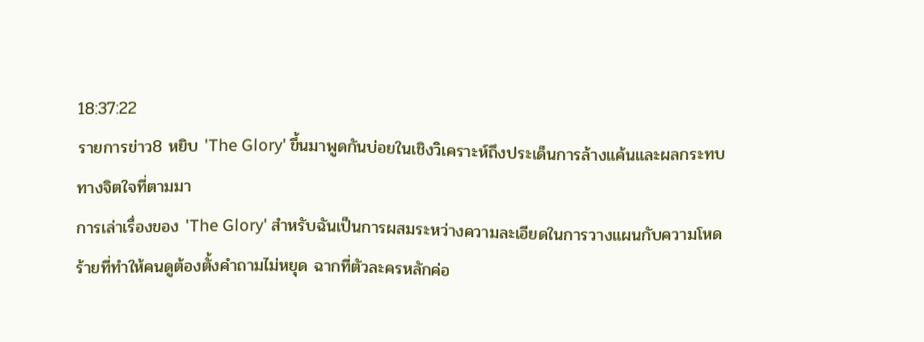18:37:22
รายการข่าว8 หยิบ 'The Glory' ขึ้นมาพูดกันบ่อยในเชิงวิเคราะห์ถึงประเด็นการล้างแค้นและผลกระทบทางจิตใจที่ตามมา
การเล่าเรื่องของ 'The Glory' สำหรับฉันเป็นการผสมระหว่างความละเอียดในการวางแผนกับความโหดร้ายที่ทำให้คนดูต้องตั้งคำถามไม่หยุด ฉากที่ตัวละครหลักค่อ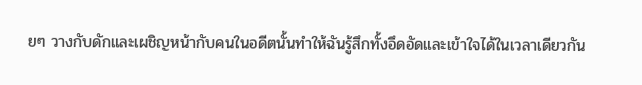ยๆ วางกับดักและเผชิญหน้ากับคนในอดีตนั้นทำให้ฉันรู้สึกทั้งอึดอัดและเข้าใจได้ในเวลาเดียวกัน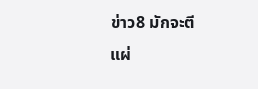ข่าว8 มักจะตีแผ่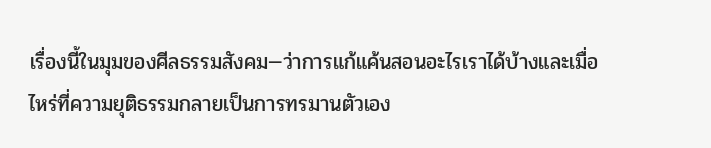เรื่องนี้ในมุมของศีลธรรมสังคม—ว่าการแก้แค้นสอนอะไรเราได้บ้างและเมื่อไหร่ที่ความยุติธรรมกลายเป็นการทรมานตัวเอง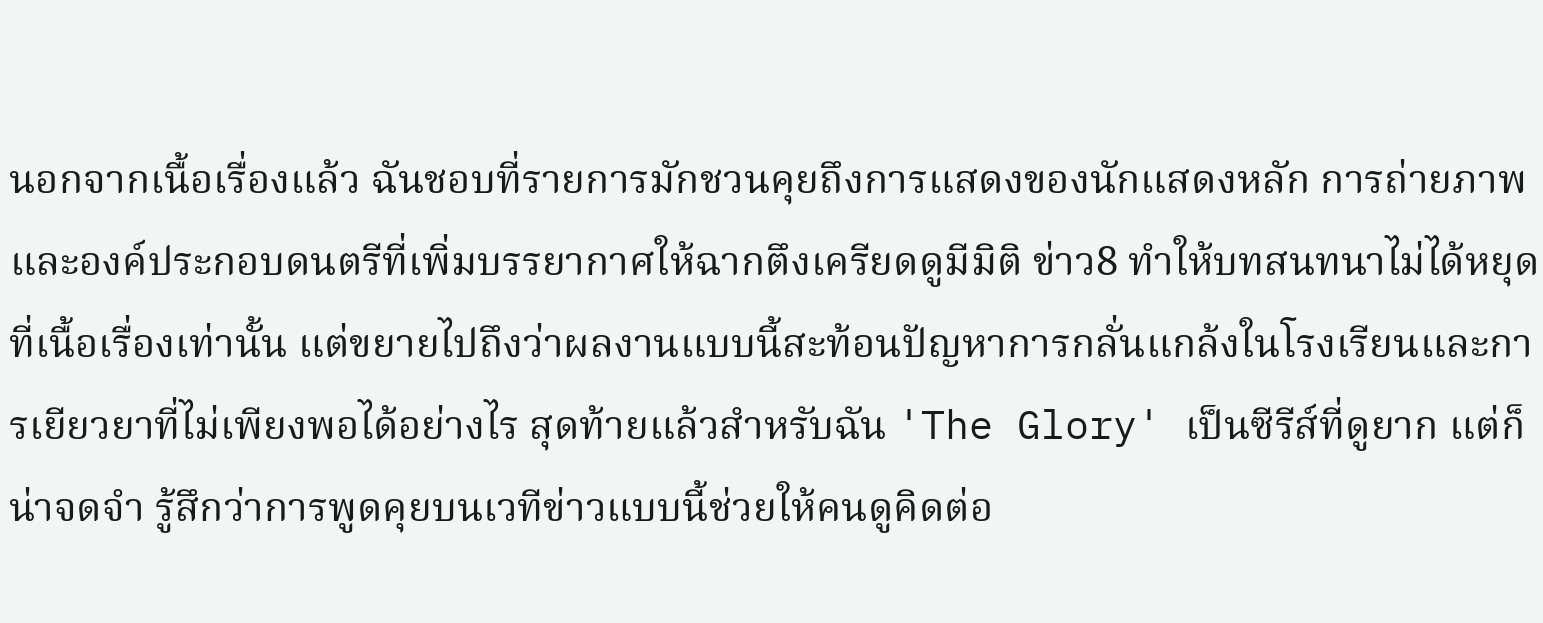นอกจากเนื้อเรื่องแล้ว ฉันชอบที่รายการมักชวนคุยถึงการแสดงของนักแสดงหลัก การถ่ายภาพ และองค์ประกอบดนตรีที่เพิ่มบรรยากาศให้ฉากตึงเครียดดูมีมิติ ข่าว8 ทำให้บทสนทนาไม่ได้หยุดที่เนื้อเรื่องเท่านั้น แต่ขยายไปถึงว่าผลงานแบบนี้สะท้อนปัญหาการกลั่นแกล้งในโรงเรียนและการเยียวยาที่ไม่เพียงพอได้อย่างไร สุดท้ายแล้วสำหรับฉัน 'The Glory' เป็นซีรีส์ที่ดูยาก แต่ก็น่าจดจำ รู้สึกว่าการพูดคุยบนเวทีข่าวแบบนี้ช่วยให้คนดูคิดต่อ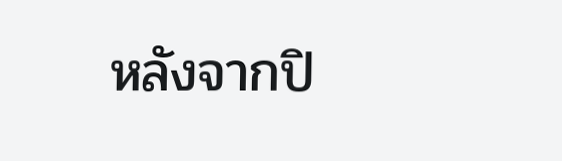หลังจากปิ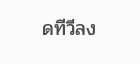ดทีวีลง